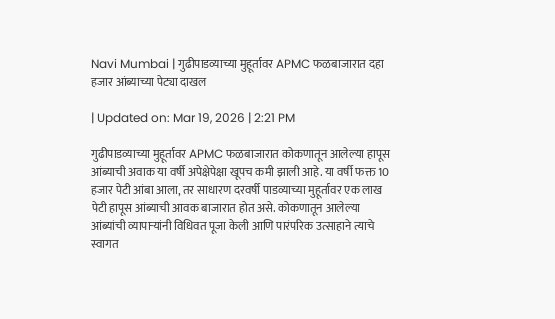Navi Mumbai | गुढीपाडव्याच्या मुहूर्तावर APMC फळबाजारात दहा हजार आंब्याच्या पेट्या दाखल

| Updated on: Mar 19, 2026 | 2:21 PM

गुढीपाडव्याच्या मुहूर्तावर APMC फळबाजारात कोकणातून आलेल्या हापूस आंब्याची अवाक या वर्षी अपेक्षेपेक्षा खूपच कमी झाली आहे. या वर्षी फक्त 10 हजार पेटी आंबा आला, तर साधारण दरवर्षी पाडव्याच्या मुहूर्तावर एक लाख पेटी हापूस आंब्याची आवक बाजारात होत असे. कोकणातून आलेल्या आंब्यांची व्यापाऱ्यांनी विधिवत पूजा केली आणि पारंपरिक उत्साहाने त्याचे स्वागत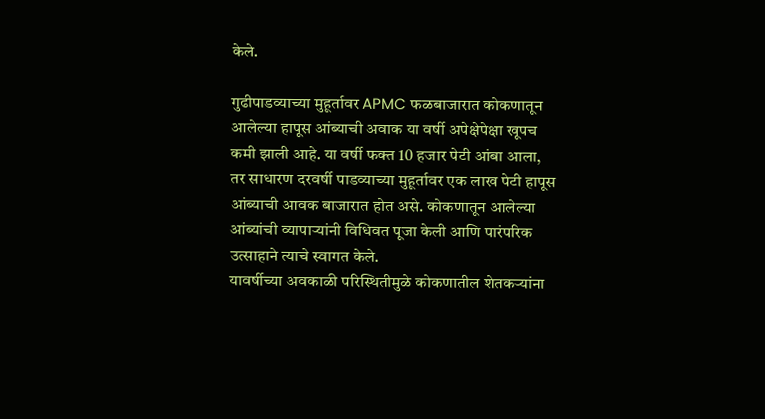केले.

गुढीपाडव्याच्या मुहूर्तावर APMC फळबाजारात कोकणातून आलेल्या हापूस आंब्याची अवाक या वर्षी अपेक्षेपेक्षा खूपच कमी झाली आहे. या वर्षी फक्त 10 हजार पेटी आंबा आला, तर साधारण दरवर्षी पाडव्याच्या मुहूर्तावर एक लाख पेटी हापूस आंब्याची आवक बाजारात होत असे. कोकणातून आलेल्या आंब्यांची व्यापाऱ्यांनी विधिवत पूजा केली आणि पारंपरिक उत्साहाने त्याचे स्वागत केले.
यावर्षीच्या अवकाळी परिस्थितीमुळे कोकणातील शेतकऱ्यांना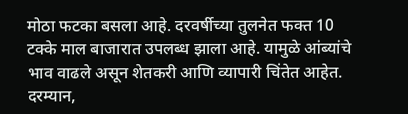मोठा फटका बसला आहे. दरवर्षीच्या तुलनेत फक्त 10 टक्के माल बाजारात उपलब्ध झाला आहे. यामुळे आंब्यांचे भाव वाढले असून शेतकरी आणि व्यापारी चिंतेत आहेत. दरम्यान,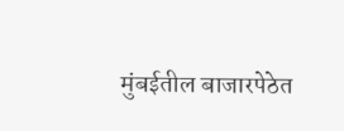मुंबईतील बाजारपेठेत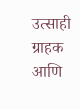उत्साही ग्राहक आणि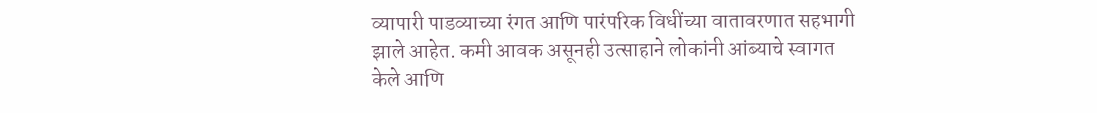व्यापारी पाडव्याच्या रंगत आणि पारंपरिक विधींच्या वातावरणात सहभागी झाले आहेत. कमी आवक असूनही उत्साहाने लोकांनी आंब्याचे स्वागत केले आणि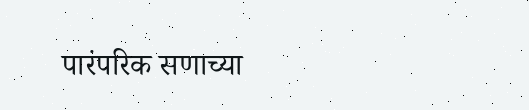पारंपरिक सणाच्या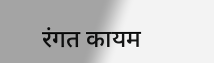रंगत कायम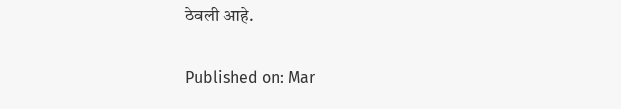ठेवली आहे.

Published on: Mar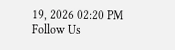19, 2026 02:20 PM
Follow Us